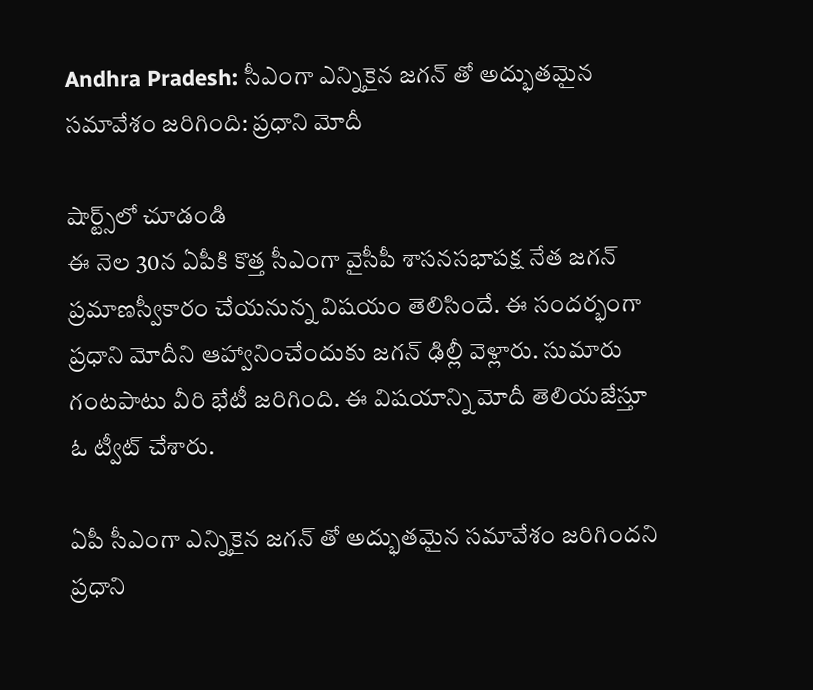Andhra Pradesh: సీఎంగా ఎన్నికైన జగన్ తో అద్భుతమైన సమావేశం జరిగింది: ప్రధాని మోదీ

షార్ట్స్‌లో చూడండి
ఈ నెల 30న ఏపీకి కొత్త సీఎంగా వైసీపీ శాసనసభాపక్ష నేత జగన్ ప్రమాణస్వీకారం చేయనున్న విషయం తెలిసిందే. ఈ సందర్భంగా ప్రధాని మోదీని ఆహ్వానించేందుకు జగన్ ఢిల్లీ వెళ్లారు. సుమారు గంటపాటు వీరి భేటీ జరిగింది. ఈ విషయాన్ని మోదీ తెలియజేస్తూ ఓ ట్వీట్ చేశారు.

ఏపీ సీఎంగా ఎన్నికైన జగన్ తో అద్భుతమైన సమావేశం జరిగిందని ప్రధాని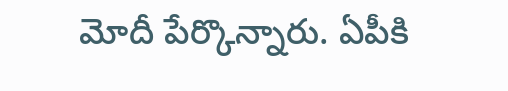మోదీ పేర్కొన్నారు. ఏపీకి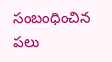సంబంధించిన పలు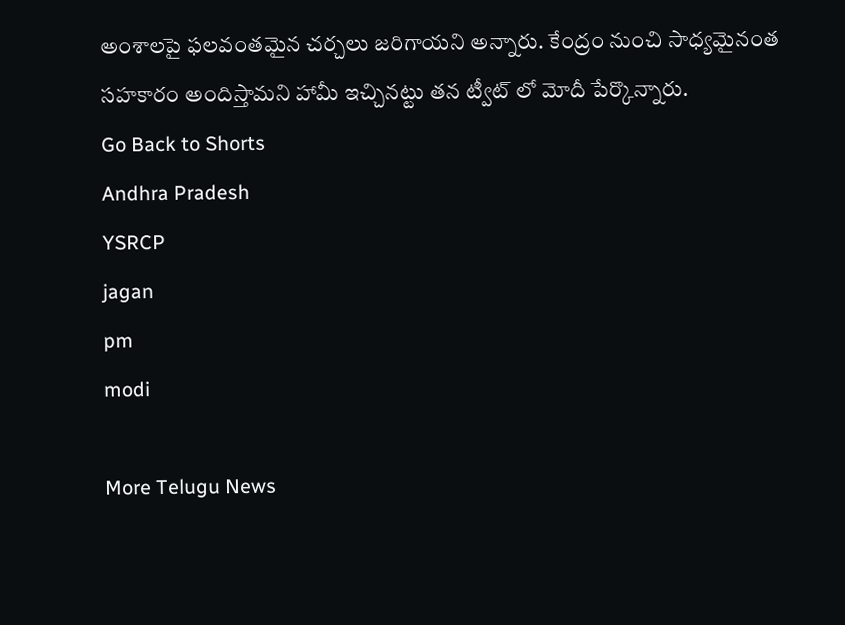అంశాలపై ఫలవంతమైన చర్చలు జరిగాయని అన్నారు. కేంద్రం నుంచి సాధ్యమైనంత సహకారం అందిస్తామని హామీ ఇచ్చినట్టు తన ట్వీట్ లో మోదీ పేర్కొన్నారు.
Go Back to Shorts
Andhra Pradesh
YSRCP
jagan
pm
modi

More Telugu News